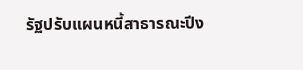รัฐปรับแผนหนี้สาธารณะปีง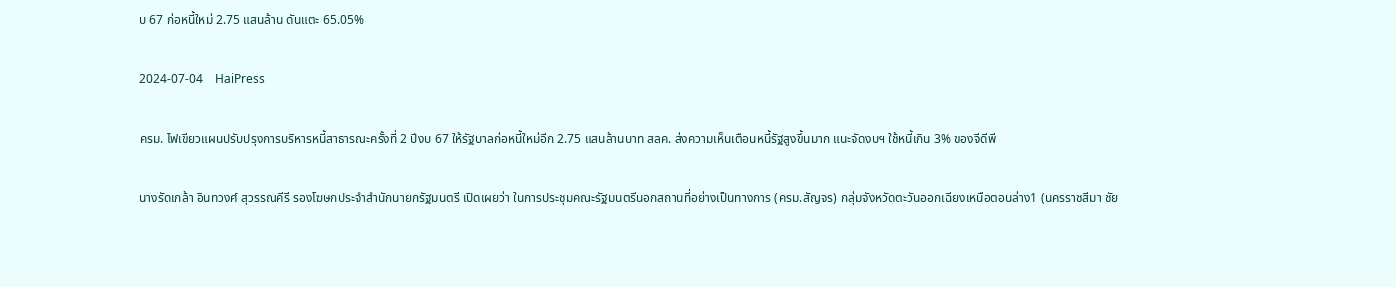บ 67 ก่อหนี้ใหม่ 2.75 แสนล้าน ดันแตะ 65.05%

2024-07-04    HaiPress

ครม. ไฟเขียวแผนปรับปรุงการบริหารหนี้สาธารณะครั้งที่ 2 ปีงบ 67 ให้รัฐบาลก่อหนี้ใหม่อีก 2.75 แสนล้านบาท สลค. ส่งความเห็นเตือนหนี้รัฐสูงขึ้นมาก แนะจัดงบฯ ใช้หนี้เกิน 3% ของจีดีพี

นางรัดเกล้า อินทวงศ์ สุวรรณคีรี รองโฆษกประจำสำนักนายกรัฐมนตรี เปิดเผยว่า ในการประชุมคณะรัฐมนตรีนอกสถานที่อย่างเป็นทางการ (ครม.สัญจร) กลุ่มจังหวัดตะวันออกเฉียงเหนือตอนล่าง1 (นครราชสีมา ชัย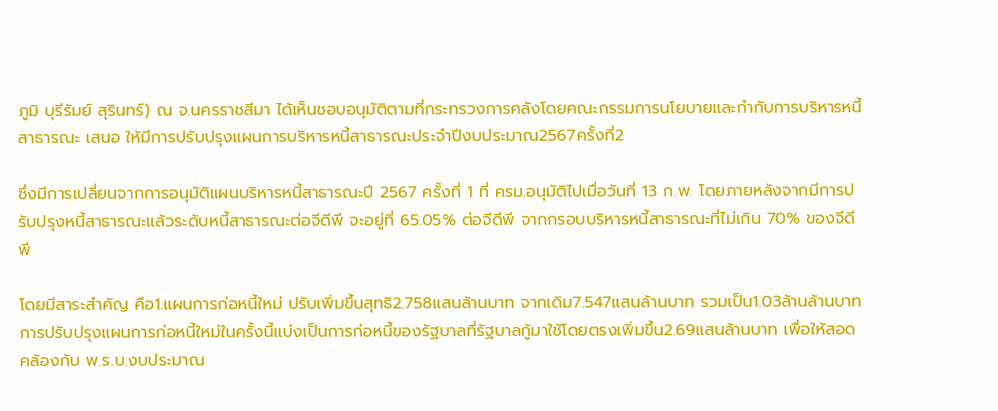ภูมิ บุรีรัมย์ สุรินทร์) ณ จ.นครราชสีมา ได้เห็นชอบอนุมัติตามที่กระทรวงการคลังโดยคณะกรรมการนโยบายและกำกับการบริหารหนี้สาธารณะ เสนอ ให้มีการปรับปรุงแผนการบริหารหนี้สาธารณะประจำปีงบประมาณ2567ครั้งที่2

ซึ่งมีการเปลี่ยนจากการอนุมัติแผนบริหารหนี้สาธารณะปี 2567 ครั้งที่ 1 ที่ ครม.อนุมัติไปเมื่อวันที่ 13 ก.พ. โดยภายหลังจากมีการปรับปรุงหนี้สาธารณะแล้วระดับหนี้สาธารณะต่อจีดีพี จะอยู่ที่ 65.05% ต่อจีดีพี จากกรอบบริหารหนี้สาธารณะที่ไม่เกิน 70% ของจีดีพี

โดยมีสาระสำคัญ คือ1.แผนการก่อหนี้ใหม่ ปรับเพิ่มขึ้นสุทธิ2.758แสนล้านบาท จากเดิม7.547แสนล้านบาท รวมเป็น1.03ล้านล้านบาทการปรับปรุงแผนการก่อหนี้ใหม่ในครั้งนี้แบ่งเป็นการก่อหนี้ของรัฐบาลที่รัฐบาลกู้มาใช้โดยตรงเพิ่มขึ้น2.69แสนล้านบาท เพื่อให้สอดคล้องกับ พ.ร.บ.งบประมาณ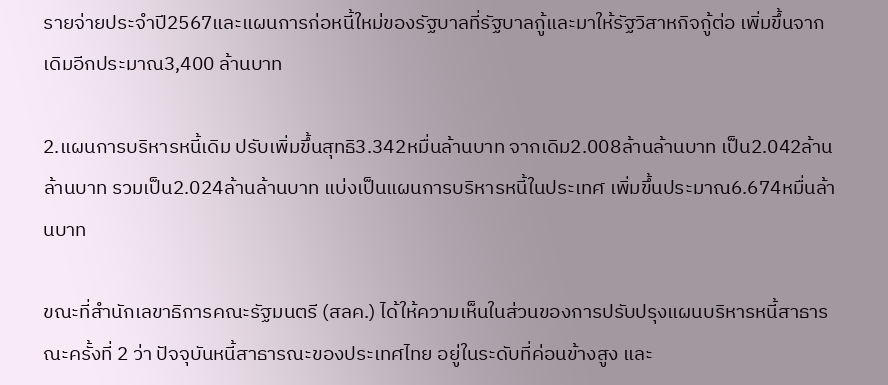รายจ่ายประจำปี2567และแผนการก่อหนี้ใหม่ของรัฐบาลที่รัฐบาลกู้และมาให้รัฐวิสาหกิจกู้ต่อ เพิ่มขึ้นจากเดิมอีกประมาณ3,400 ล้านบาท

2.แผนการบริหารหนี้เดิม ปรับเพิ่มขึ้นสุทธิ3.342หมื่นล้านบาท จากเดิม2.008ล้านล้านบาท เป็น2.042ล้านล้านบาท รวมเป็น2.024ล้านล้านบาท แบ่งเป็นแผนการบริหารหนี้ในประเทศ เพิ่มขึ้นประมาณ6.674หมื่นล้านบาท

ขณะที่สำนักเลขาธิการคณะรัฐมนตรี (สลค.) ได้ให้ความเห็นในส่วนของการปรับปรุงแผนบริหารหนี้สาธารณะครั้งที่ 2 ว่า ปัจจุบันหนี้สาธารณะของประเทศไทย อยู่ในระดับที่ค่อนข้างสูง และ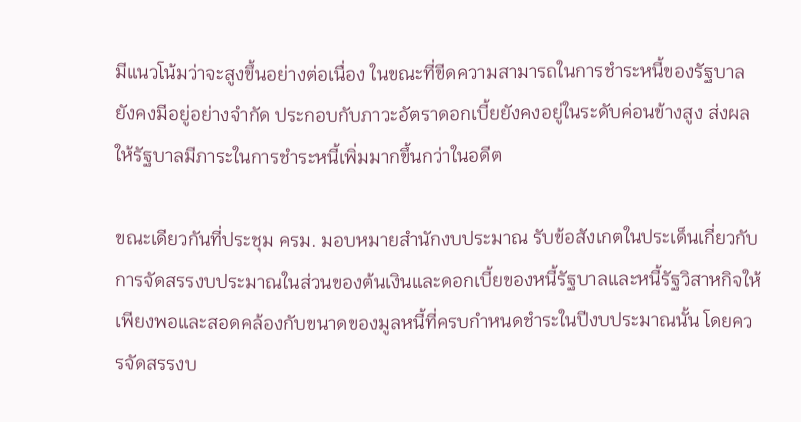มีแนวโน้มว่าจะสูงขึ้นอย่างต่อเนื่อง ในขณะที่ขีดความสามารถในการชำระหนี้ของรัฐบาลยังคงมีอยู่อย่างจำกัด ประกอบกับภาวะอัตราดอกเบี้ยยังคงอยู่ในระดับค่อนข้างสูง ส่งผลให้รัฐบาลมีภาระในการชำระหนี้เพิ่มมากขึ้นกว่าในอดีต

ขณะเดียวกันที่ประชุม ครม. มอบหมายสำนักงบประมาณ รับข้อสังเกตในประเด็นเกี่ยวกับการจัดสรรงบประมาณในส่วนของต้นเงินและดอกเบี้ยของหนี้รัฐบาลและหนี้รัฐวิสาหกิจให้เพียงพอและสอดคล้องกับขนาดของมูลหนี้ที่ครบกำหนดชำระในปีงบประมาณนั้น โดยควรจัดสรรงบ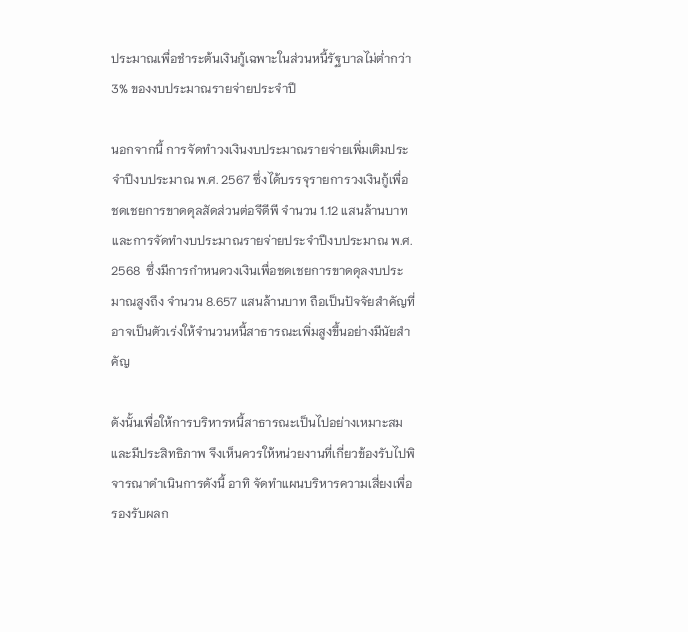ประมาณเพื่อชำระต้นเงินกู้เฉพาะในส่วนหนี้รัฐบาลไม่ต่ำกว่า 3% ของงบประมาณรายจ่ายประจำปี

นอกจากนี้ การจัดทำวงเงินงบประมาณรายจ่ายเพิ่มเติมประจำปีงบประมาณ พ.ศ. 2567 ซึ่งได้บรรจุรายการวงเงินกู้เพื่อชดเชยการขาดดุลสัดส่วนต่อจีดีพี จำนวน 1.12 แสนล้านบาท และการจัดทำงบประมาณรายจ่ายประจำปีงบประมาณ พ.ศ. 2568  ซึ่งมีการกำหนดวงเงินเพื่อชดเชยการขาดดุลงบประมาณสูงถึง จำนวน 8.657 แสนล้านบาท ถือเป็นปัจจัยสำคัญที่อาจเป็นตัวเร่งให้จำนวนหนี้สาธารณะเพิ่มสูงขึ้นอย่างมีนัยสำคัญ

ดังนั้นเพื่อให้การบริหารหนี้สาธารณะเป็นไปอย่างเหมาะสมและมีประสิทธิภาพ จึงเห็นควรให้หน่วยงานที่เกี่ยวข้องรับไปพิจารณาดำเนินการดังนี้ อาทิ จัดทำแผนบริหารความเสี่ยงเพื่อรองรับผลก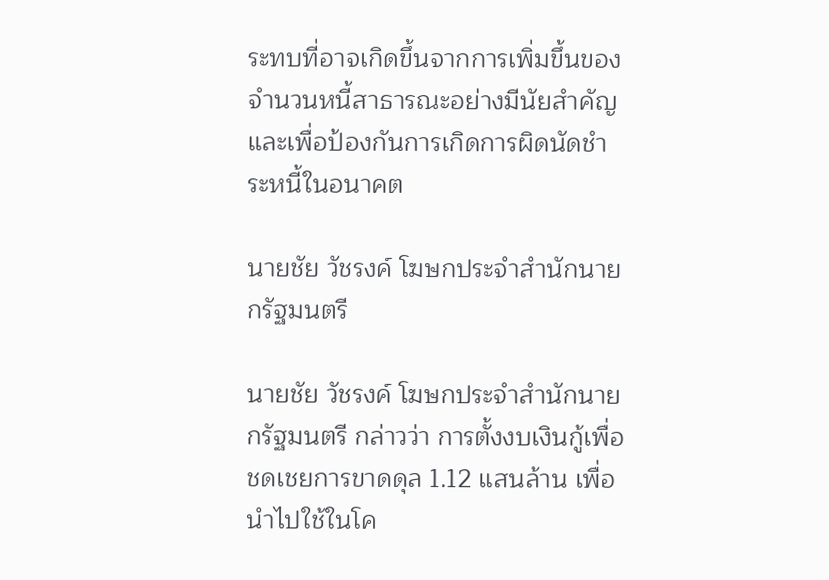ระทบที่อาจเกิดขึ้นจากการเพิ่มขึ้นของจำนวนหนี้สาธารณะอย่างมีนัยสำคัญ และเพื่อป้องกันการเกิดการผิดนัดชำระหนี้ในอนาคต

นายชัย วัชรงค์ โฆษกประจำสำนักนายกรัฐมนตรี

นายชัย วัชรงค์ โฆษกประจำสำนักนายกรัฐมนตรี กล่าวว่า การตั้งงบเงินกู้เพื่อชดเชยการขาดดุล 1.12 แสนล้าน เพื่อนำไปใช้ในโค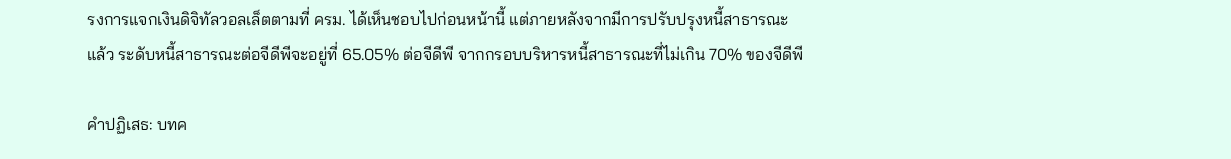รงการแจกเงินดิจิทัลวอลเล็ตตามที่ ครม. ได้เห็นชอบไปก่อนหน้านี้ แต่ภายหลังจากมีการปรับปรุงหนี้สาธารณะแล้ว ระดับหนี้สาธารณะต่อจีดีพีจะอยู่ที่ 65.05% ต่อจีดีพี จากกรอบบริหารหนี้สาธารณะที่ไม่เกิน 70% ของจีดีพี

คำปฏิเสธ: บทค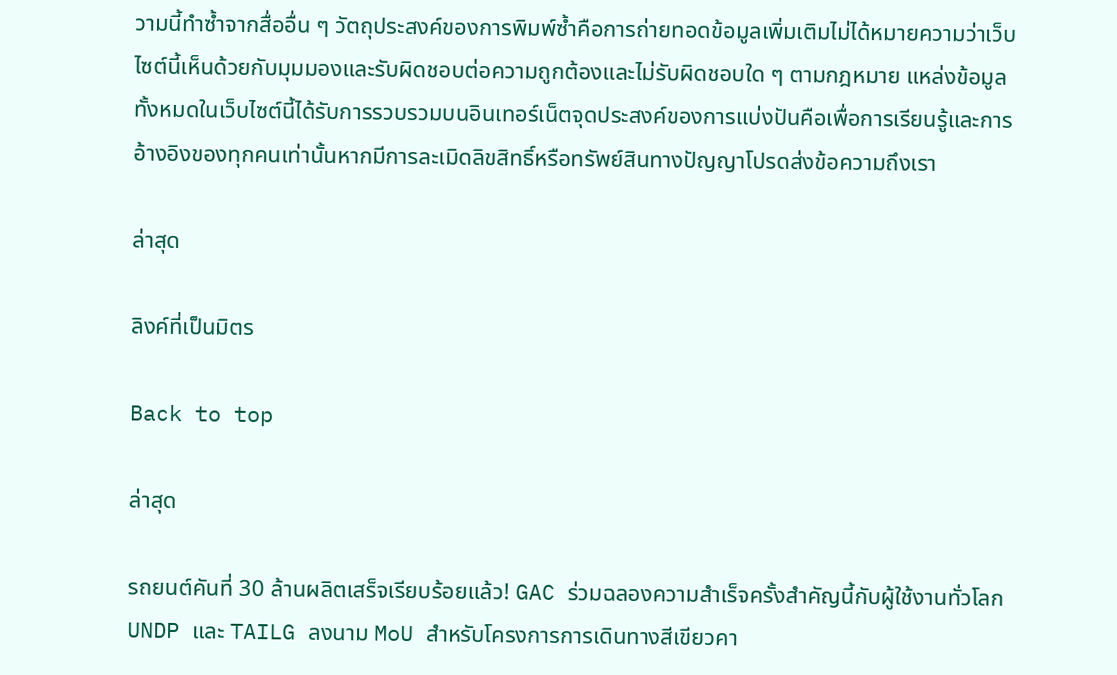วามนี้ทำซ้ำจากสื่ออื่น ๆ วัตถุประสงค์ของการพิมพ์ซ้ำคือการถ่ายทอดข้อมูลเพิ่มเติมไม่ได้หมายความว่าเว็บไซต์นี้เห็นด้วยกับมุมมองและรับผิดชอบต่อความถูกต้องและไม่รับผิดชอบใด ๆ ตามกฎหมาย แหล่งข้อมูลทั้งหมดในเว็บไซต์นี้ได้รับการรวบรวมบนอินเทอร์เน็ตจุดประสงค์ของการแบ่งปันคือเพื่อการเรียนรู้และการอ้างอิงของทุกคนเท่านั้นหากมีการละเมิดลิขสิทธิ์หรือทรัพย์สินทางปัญญาโปรดส่งข้อความถึงเรา

ล่าสุด

ลิงค์ที่เป็นมิตร

Back to top

ล่าสุด

รถยนต์คันที่ 30 ล้านผลิตเสร็จเรียบร้อยแล้ว! GAC ร่วมฉลองความสำเร็จครั้งสำคัญนี้กับผู้ใช้งานทั่วโลก UNDP และ TAILG ลงนาม MoU สำหรับโครงการการเดินทางสีเขียวคา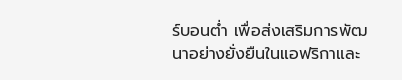ร์บอนต่ำ เพื่อส่งเสริมการพัฒนาอย่างยั่งยืนในแอฟริกาและ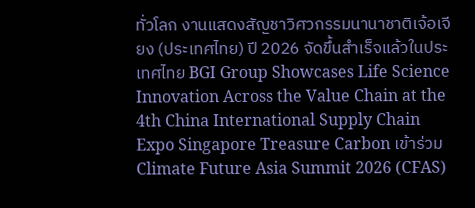ทั่วโลก งานแสดงสัญชาวิศวกรรมนานาชาติเจ้อเจียง (ประเทศไทย) ปี 2026 จัดขึ้นสำเร็จแล้วในประเทศไทย BGI Group Showcases Life Science Innovation Across the Value Chain at the 4th China International Supply Chain Expo Singapore Treasure Carbon เข้าร่วม Climate Future Asia Summit 2026 (CFAS)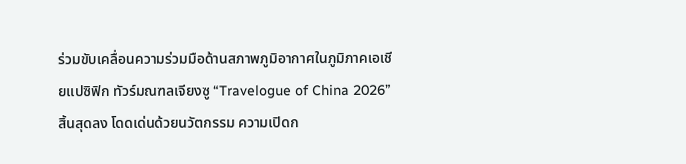ร่วมขับเคลื่อนความร่วมมือด้านสภาพภูมิอากาศในภูมิภาคเอเชียแปซิฟิก ทัวร์มณฑลเจียงซู “Travelogue of China 2026” สิ้นสุดลง โดดเด่นด้วยนวัตกรรม ความเปิดก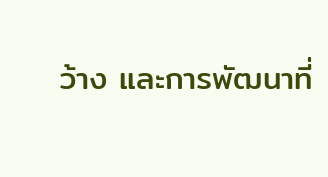ว้าง และการพัฒนาที่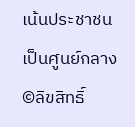เน้นประชาชนเป็นศูนย์กลาง
©ลิขสิทธิ์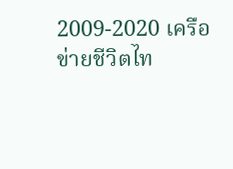2009-2020 เครือข่ายชีวิตไท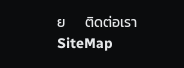ย      ติดต่อเรา   SiteMap